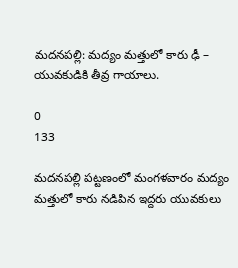మదనపల్లి: మద్యం మత్తులో కారు ఢీ – యువకుడికి తీవ్ర గాయాలు.

0
133

మదనపల్లి పట్టణంలో మంగళవారం మద్యం మత్తులో కారు నడిపిన ఇద్దరు యువకులు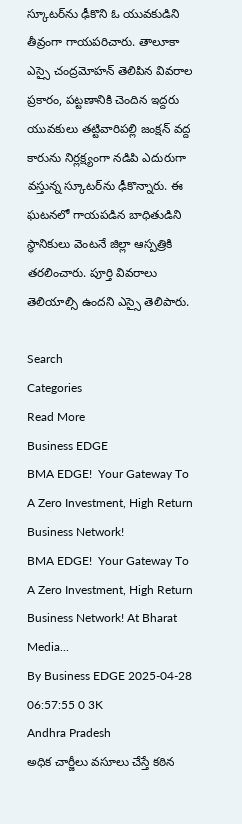స్కూటర్‌ను ఢీకొని ఓ యువకుడిని తీవ్రంగా గాయపరిచారు. తాలూకా ఎస్సై చంద్రమోహన్ తెలిపిన వివరాల ప్రకారం, పట్టణానికి చెందిన ఇద్దరు యువకులు తట్టివారిపల్లి జంక్షన్ వద్ద కారును నిర్లక్ష్యంగా నడిపి ఎదురుగా వస్తున్న స్కూటర్‌ను ఢీకొన్నారు. ఈ ఘటనలో గాయపడిన బాధితుడిని స్థానికులు వెంటనే జిల్లా ఆస్పత్రికి తరలించారు. పూర్తి వివరాలు తెలియాల్సి ఉందని ఎస్సై తెలిపారు.

Search
Categories
Read More
Business EDGE
BMA EDGE!  Your Gateway To A Zero Investment, High Return Business Network!
BMA EDGE!  Your Gateway To A Zero Investment, High Return Business Network! At Bharat Media...
By Business EDGE 2025-04-28 06:57:55 0 3K
Andhra Pradesh
అధిక చార్జీలు వసూలు చేస్తే కఠిన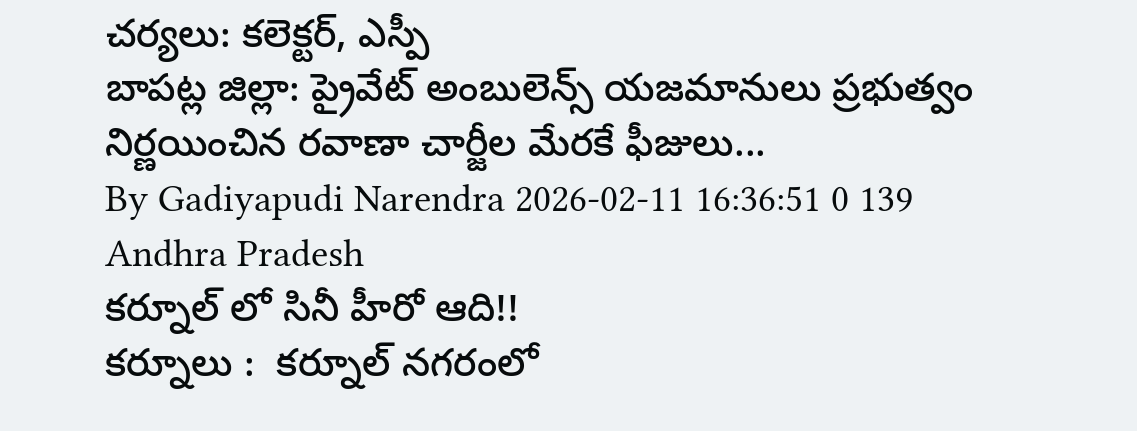చర్యలు: కలెక్టర్, ఎస్పీ
బాపట్ల జిల్లా: ప్రైవేట్ అంబులెన్స్ యజమానులు ప్రభుత్వం నిర్ణయించిన రవాణా చార్జీల మేరకే ఫీజులు...
By Gadiyapudi Narendra 2026-02-11 16:36:51 0 139
Andhra Pradesh
కర్నూల్ లో సినీ హీరో ఆది!!
కర్నూలు :  కర్నూల్ నగరంలో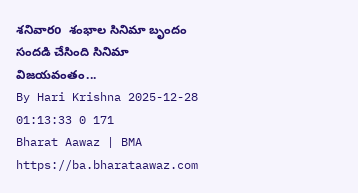శనివారo  శంభాల సినిమా బృందం సందడి చేసింది సినిమా విజయవంతం...
By Hari Krishna 2025-12-28 01:13:33 0 171
Bharat Aawaz | BMA https://ba.bharataawaz.com